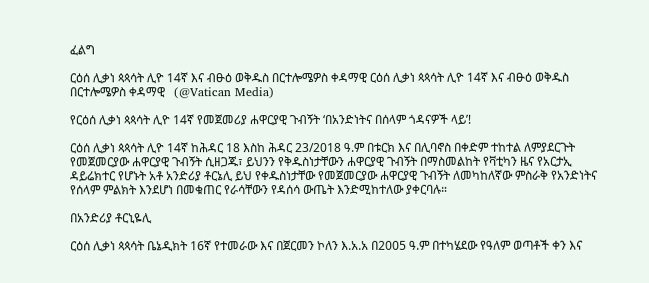ፈልግ

ርዕሰ ሊቃነ ጳጳሳት ሊዮ 14ኛ እና ብፁዕ ወቅዱስ በርተሎሜዎስ ቀዳማዊ ርዕሰ ሊቃነ ጳጳሳት ሊዮ 14ኛ እና ብፁዕ ወቅዱስ በርተሎሜዎስ ቀዳማዊ   (@Vatican Media)

የርዕሰ ሊቃነ ጳጳሳት ሊዮ 14ኛ የመጀመሪያ ሐዋርያዊ ጉብኝት ‘በአንድነትና በሰላም ጎዳናዎች ላይ’!

ርዕሰ ሊቃነ ጳጳሳት ሊዮ 14ኛ ከሕዳር 18 እስከ ሕዳር 23/2018 ዓ.ም በቱርክ እና በሊባኖስ በቀድም ተከተል ለምያደርጉት የመጀመርያው ሐዋርያዊ ጉብኝት ሲዘጋጁ፣ ይህንን የቅዱስነታቸውን ሐዋርያዊ ጉብኝት በማስመልከት የቫቲካን ዜና የአርታኢ ዳይሬክተር የሆኑት አቶ አንድሪያ ቶርኔሊ ይህ የቀዱስነታቸው የመጀመርያው ሐዋርያዊ ጉብኝት ለመካከለኛው ምስራቅ የአንድነትና የሰላም ምልክት እንደሆነ በመቁጠር የራሳቸውን የዳሰሳ ውጤት እንድሚከተለው ያቀርባሉ።

በአንድሪያ ቶርኒዬሊ

ርዕሰ ሊቃነ ጳጳሳት ቤኔዲክት 16ኛ የተመራው እና በጀርመን ኮለን እ.አ.አ በ2005 ዓ.ም በተካሄደው የዓለም ወጣቶች ቀን እና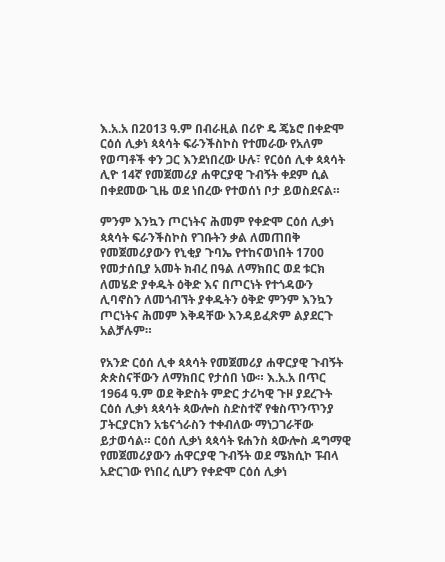እ.አ.አ በ2013 ዓ.ም በብራዚል በሪዮ ዴ ጄኔሮ በቀድሞ ርዕሰ ሊቃነ ጳጳሳት ፍራንችስኮስ የተመራው የአለም የወጣቶች ቀን ጋር እንደነበረው ሁሉ፣ የርዕሰ ሊቀ ጳጳሳት ሊዮ 14ኛ የመጀመሪያ ሐዋርያዊ ጉብኝት ቀደም ሲል በቀደመው ጊዜ ወደ ነበረው የተወሰነ ቦታ ይወስደናል።

ምንም እንኳን ጦርነትና ሕመም የቀድሞ ርዕሰ ሊቃነ ጳጳሳት ፍራንችስኮስ የገቡትን ቃል ለመጠበቅ የመጀመሪያውን የኒቂያ ጉባኤ የተከናወነበት 1700 የመታሰቢያ አመት ክብረ በዓል ለማክበር ወደ ቱርክ ለመሄድ ያቀዱት ዕቅድ እና በጦርነት የተጎዳውን ሊባኖስን ለመጎብኘት ያቀዱትን ዕቅድ ምንም እንኳን ጦርነትና ሕመም እቅዳቸው እንዳይፈጽም ልያደርጉ አልቻሉም።

የአንድ ርዕሰ ሊቀ ጳጳሳት የመጀመሪያ ሐዋርያዊ ጉብኝት ጵጵስናቸውን ለማክበር የታሰበ ነው። እ.አ.አ በጥር 1964 ዓ.ም ወደ ቅድስት ምድር ታሪካዊ ጉዞ ያደረጉት ርዕሰ ሊቃነ ጳጳሳት ጳውሎስ ስድስተኛ የቁስጥንጥንያ ፓትርያርክን አቴናጎራስን ተቀብለው ማነጋገራቸው ይታወሳል። ርዕሰ ሊቃነ ጳጳሳት ዩሐንስ ጳውሎስ ዳግማዊ የመጀመሪያውን ሐዋርያዊ ጉብኝት ወደ ሜክሲኮ ፑብላ አድርገው የነበረ ሲሆን የቀድሞ ርዕሰ ሊቃነ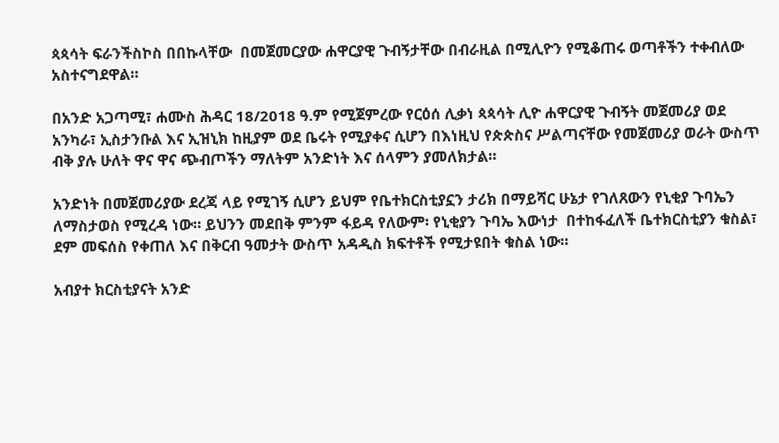ጳጳሳት ፍራንችስኮስ በበኩላቸው  በመጀመርያው ሐዋርያዊ ጉብኝታቸው በብራዚል በሚሊዮን የሚቆጠሩ ወጣቶችን ተቀብለው አስተናግደዋል።

በአንድ አጋጣሚ፣ ሐሙስ ሕዳር 18/2018 ዓ.ም የሚጀምረው የርዕሰ ሊቃነ ጳጳሳት ሊዮ ሐዋርያዊ ጉብኝት መጀመሪያ ወደ አንካራ፣ ኢስታንቡል እና ኢዝኒክ ከዚያም ወደ ቤሩት የሚያቀና ሲሆን በእነዚህ የጵጵስና ሥልጣናቸው የመጀመሪያ ወራት ውስጥ ብቅ ያሉ ሁለት ዋና ዋና ጭብጦችን ማለትም አንድነት እና ሰላምን ያመለክታል።

አንድነት በመጀመሪያው ደረጃ ላይ የሚገኝ ሲሆን ይህም የቤተክርስቲያኗን ታሪክ በማይሻር ሁኔታ የገለጸውን የኒቂያ ጉባኤን ለማስታወስ የሚረዳ ነው። ይህንን መደበቅ ምንም ፋይዳ የለውም፡ የኒቂያን ጉባኤ እውነታ  በተከፋፈለች ቤተክርስቲያን ቁስል፣ ደም መፍሰስ የቀጠለ እና በቅርብ ዓመታት ውስጥ አዳዲስ ክፍተቶች የሚታዩበት ቁስል ነው።

አብያተ ክርስቲያናት አንድ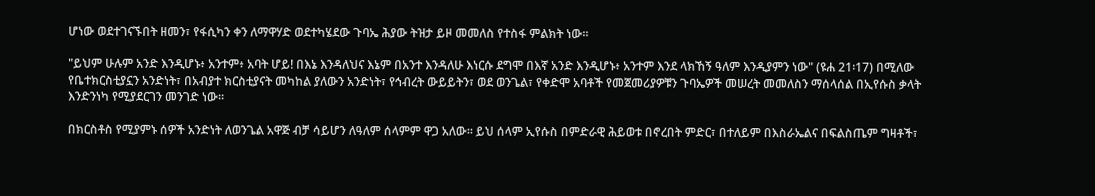ሆነው ወደተገናኙበት ዘመን፣ የፋሲካን ቀን ለማዋሃድ ወደተካሄደው ጉባኤ ሕያው ትዝታ ይዞ መመለስ የተስፋ ምልክት ነው።

"ይህም ሁሉም አንድ እንዲሆኑ፥ አንተም፥ አባት ሆይ! በእኔ እንዳለህና እኔም በአንተ እንዳለሁ እነርሱ ደግሞ በእኛ አንድ እንዲሆኑ፥ አንተም እንደ ላክኸኝ ዓለም እንዲያምን ነው" (ዩሐ 21፡17) በሚለው የቤተክርስቲያኗን አንድነት፣ በአብያተ ክርስቲያናት መካከል ያለውን አንድነት፣ የኅብረት ውይይትን፣ ወደ ወንጌል፣ የቀድሞ አባቶች የመጀመሪያዎቹን ጉባኤዎች መሠረት መመለስን ማሰላሰል በኢየሱስ ቃላት እንድንነካ የሚያደርገን መንገድ ነው።

በክርስቶስ የሚያምኑ ሰዎች አንድነት ለወንጌል አዋጅ ብቻ ሳይሆን ለዓለም ሰላምም ዋጋ አለው። ይህ ሰላም ኢየሱስ በምድራዊ ሕይወቱ በኖረበት ምድር፣ በተለይም በእስራኤልና በፍልስጤም ግዛቶች፣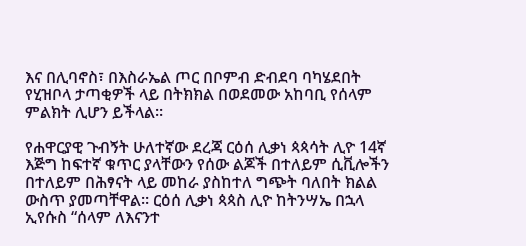እና በሊባኖስ፣ በእስራኤል ጦር በቦምብ ድብደባ ባካሄደበት የሂዝቦላ ታጣቂዎች ላይ በትክክል በወደመው አከባቢ የሰላም ምልክት ሊሆን ይችላል።

የሐዋርያዊ ጉብኝት ሁለተኛው ደረጃ ርዕሰ ሊቃነ ጳጳሳት ሊዮ 14ኛ እጅግ ከፍተኛ ቁጥር ያላቸውን የሰው ልጆች በተለይም ሲቪሎችን በተለይም በሕፃናት ላይ መከራ ያስከተለ ግጭት ባለበት ክልል ውስጥ ያመጣቸዋል። ርዕሰ ሊቃነ ጳጳስ ሊዮ ከትንሣኤ በኋላ ኢየሱስ “ሰላም ለእናንተ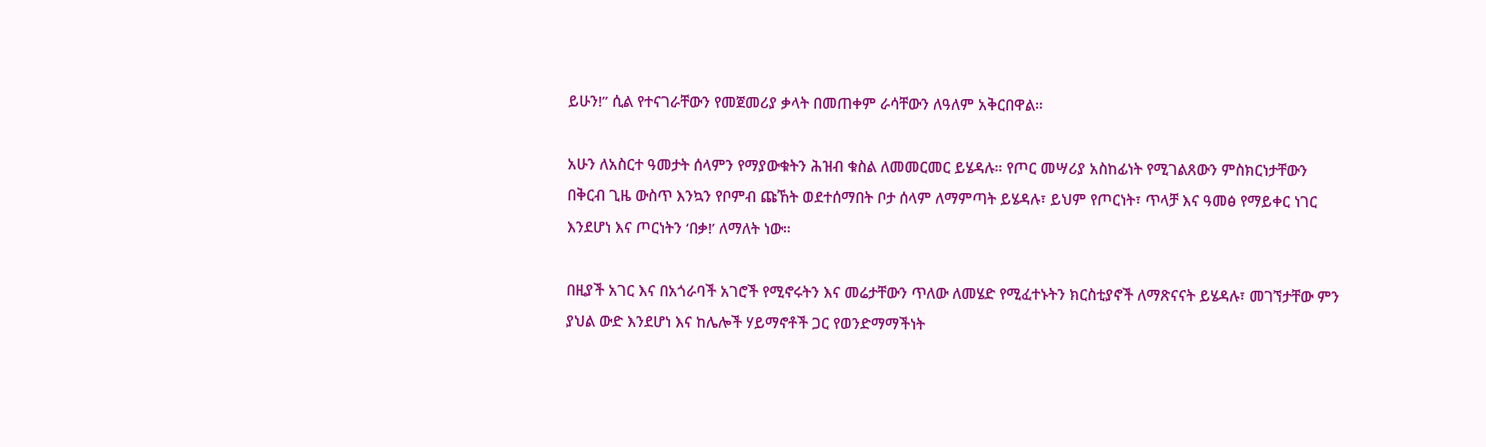ይሁን!” ሲል የተናገራቸውን የመጀመሪያ ቃላት በመጠቀም ራሳቸውን ለዓለም አቅርበዋል።

አሁን ለአስርተ ዓመታት ሰላምን የማያውቁትን ሕዝብ ቁስል ለመመርመር ይሄዳሉ። የጦር መሣሪያ አስከፊነት የሚገልጸውን ምስክርነታቸውን በቅርብ ጊዜ ውስጥ እንኳን የቦምብ ጩኸት ወደተሰማበት ቦታ ሰላም ለማምጣት ይሄዳሉ፣ ይህም የጦርነት፣ ጥላቻ እና ዓመፅ የማይቀር ነገር እንደሆነ እና ጦርነትን ‘በቃ!’ ለማለት ነው።

በዚያች አገር እና በአጎራባች አገሮች የሚኖሩትን እና መሬታቸውን ጥለው ለመሄድ የሚፈተኑትን ክርስቲያኖች ለማጽናናት ይሄዳሉ፣ መገኘታቸው ምን ያህል ውድ እንደሆነ እና ከሌሎች ሃይማኖቶች ጋር የወንድማማችነት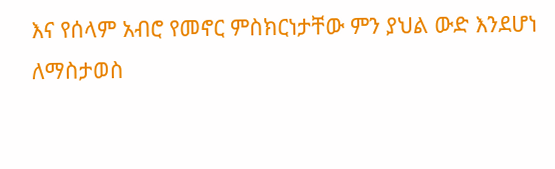እና የሰላም አብሮ የመኖር ምስክርነታቸው ምን ያህል ውድ እንደሆነ ለማስታወስ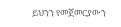ይህንን የመጀመርያውን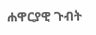ሐዋርያዊ ጉብት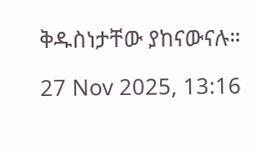ቅዱስነታቸው ያከናውናሉ።

27 Nov 2025, 13:16